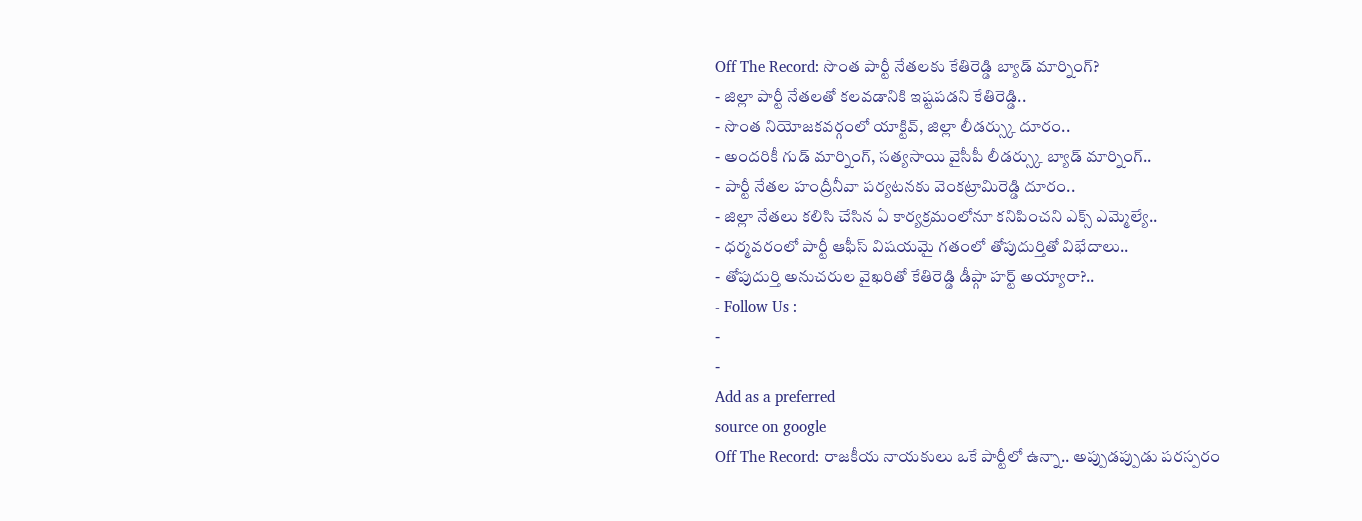Off The Record: సొంత పార్టీ నేతలకు కేతిరెడ్డి బ్యాడ్ మార్నింగ్?
- జిల్లా పార్టీ నేతలతో కలవడానికి ఇష్టపడని కేతిరెడ్డి..
- సొంత నియోజకవర్గంలో యాక్టివ్, జిల్లా లీడర్స్కు దూరం..
- అందరికీ గుడ్ మార్నింగ్, సత్యసాయి వైసీపీ లీడర్స్కు బ్యాడ్ మార్నింగ్..
- పార్టీ నేతల హంద్రీనీవా పర్యటనకు వెంకట్రామిరెడ్డి దూరం..
- జిల్లా నేతలు కలిసి చేసిన ఏ కార్యక్రమంలోనూ కనిపించని ఎక్స్ ఎమ్మెల్యే..
- ధర్మవరంలో పార్టీ ఆఫీస్ విషయమై గతంలో తోపుదుర్తితో విభేదాలు..
- తోపుదుర్తి అనుచరుల వైఖరితో కేతిరెడ్డి డీప్గా హర్ట్ అయ్యారా?..
- Follow Us :
-
-
Add as a preferred
source on google
Off The Record: రాజకీయ నాయకులు ఒకే పార్టీలో ఉన్నా.. అప్పుడప్పుడు పరస్పరం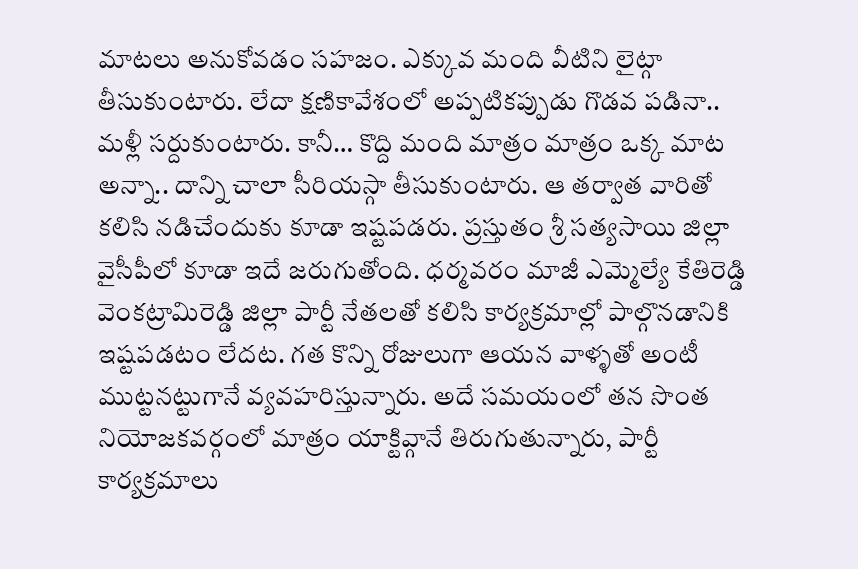మాటలు అనుకోవడం సహజం. ఎక్కువ మంది వీటిని లైట్గా తీసుకుంటారు. లేదా క్షణికావేశంలో అప్పటికప్పుడు గొడవ పడినా.. మళ్లీ సర్దుకుంటారు. కానీ… కొద్ది మంది మాత్రం మాత్రం ఒక్క మాట అన్నా.. దాన్ని చాలా సీరియస్గా తీసుకుంటారు. ఆ తర్వాత వారితో కలిసి నడిచేందుకు కూడా ఇష్టపడరు. ప్రస్తుతం శ్రీ సత్యసాయి జిల్లా వైసీపీలో కూడా ఇదే జరుగుతోంది. ధర్మవరం మాజీ ఎమ్మెల్యే కేతిరెడ్డి వెంకట్రామిరెడ్డి జిల్లా పార్టీ నేతలతో కలిసి కార్యక్రమాల్లో పాల్గొనడానికి ఇష్టపడటం లేదట. గత కొన్ని రోజులుగా ఆయన వాళ్ళతో అంటీ ముట్టనట్టుగానే వ్యవహరిస్తున్నారు. అదే సమయంలో తన సొంత నియోజకవర్గంలో మాత్రం యాక్టివ్గానే తిరుగుతున్నారు, పార్టీ కార్యక్రమాలు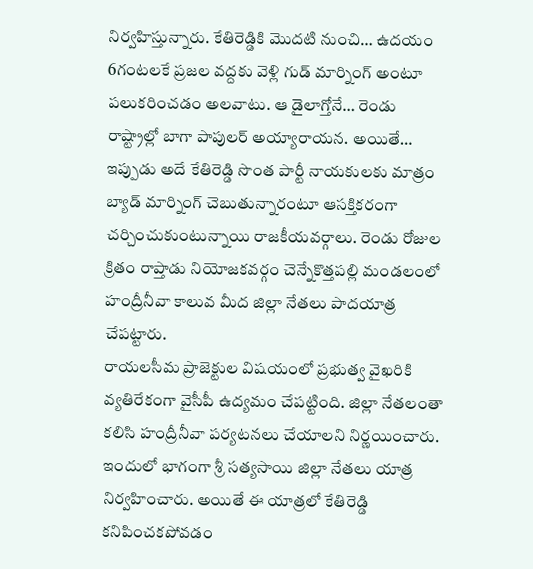నిర్వహిస్తున్నారు. కేతిరెడ్డికి మొదటి నుంచి… ఉదయం 6గంటలకే ప్రజల వద్దకు వెళ్లి గుడ్ మార్నింగ్ అంటూ పలుకరించడం అలవాటు. ఆ డైలాగ్తోనే… రెండు రాష్ట్రాల్లో బాగా పాపులర్ అయ్యారాయన. అయితే… ఇప్పుడు అదే కేతిరెడ్డి సొంత పార్టీ నాయకులకు మాత్రం బ్యాడ్ మార్నింగ్ చెబుతున్నారంటూ ఆసక్తికరంగా చర్చించుకుంటున్నాయి రాజకీయవర్గాలు. రెండు రోజుల క్రితం రాప్తాడు నియోజకవర్గం చెన్నేకొత్తపల్లి మండలంలో హంద్రీనీవా కాలువ మీద జిల్లా నేతలు పాదయాత్ర చేపట్టారు.
రాయలసీమ ప్రాజెక్టుల విషయంలో ప్రభుత్వ వైఖరికి వ్యతిరేకంగా వైసీపీ ఉద్యమం చేపట్టింది. జిల్లా నేతలంతా కలిసి హంద్రీనీవా పర్యటనలు చేయాలని నిర్ణయించారు. ఇందులో భాగంగా శ్రీ సత్యసాయి జిల్లా నేతలు యాత్ర నిర్వహించారు. అయితే ఈ యాత్రలో కేతిరెడ్డి కనిపించకపోవడం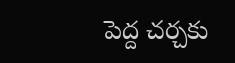పెద్ద చర్చకు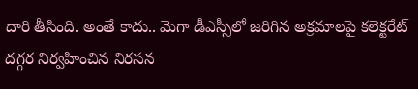దారి తీసింది. అంతే కాదు.. మెగా డీఎస్సీలో జరిగిన అక్రమాలపై కలెక్టరేట్ దగ్గర నిర్వహించిన నిరసన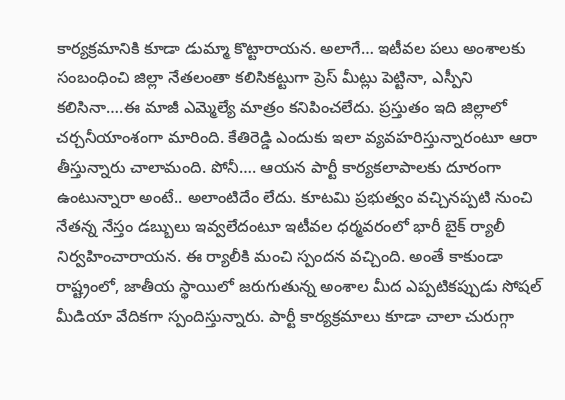కార్యక్రమానికి కూడా డుమ్మా కొట్టారాయన. అలాగే… ఇటీవల పలు అంశాలకు సంబంధించి జిల్లా నేతలంతా కలిసికట్టుగా ప్రెస్ మీట్లు పెట్టినా, ఎస్పీని కలిసినా….ఈ మాజీ ఎమ్మెల్యే మాత్రం కనిపించలేదు. ప్రస్తుతం ఇది జిల్లాలో చర్చనీయాంశంగా మారింది. కేతిరెడ్డి ఎందుకు ఇలా వ్యవహరిస్తున్నారంటూ ఆరా తీస్తున్నారు చాలామంది. పోనీ…. ఆయన పార్టీ కార్యకలాపాలకు దూరంగా ఉంటున్నారా అంటే.. అలాంటిదేం లేదు. కూటమి ప్రభుత్వం వచ్చినప్పటి నుంచి నేతన్న నేస్తం డబ్బులు ఇవ్వలేదంటూ ఇటీవల ధర్మవరంలో భారీ బైక్ ర్యాలీ నిర్వహించారాయన. ఈ ర్యాలీకి మంచి స్పందన వచ్చింది. అంతే కాకుండా రాష్ట్రంలో, జాతీయ స్థాయిలో జరుగుతున్న అంశాల మీద ఎప్పటికప్పుడు సోషల్ మీడియా వేదికగా స్పందిస్తున్నారు. పార్టీ కార్యక్రమాలు కూడా చాలా చురుగ్గా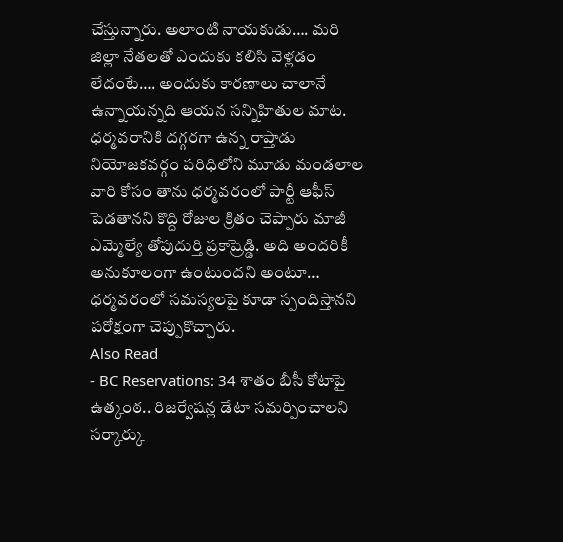చేస్తున్నారు. అలాంటి నాయకుడు…. మరి జిల్లా నేతలతో ఎందుకు కలిసి వెళ్లడం లేదంటే…. అందుకు కారణాలు చాలానే ఉన్నాయన్నది ఆయన సన్నిహితుల మాట. ధర్మవరానికి దగ్గరగా ఉన్న రాప్తాడు నియోజకవర్గం పరిధిలోని మూడు మండలాల వారి కోసం తాను ధర్మవరంలో పార్టీ ఆఫీస్ పెడతానని కొద్ది రోజుల క్రితం చెప్పారు మాజీ ఎమ్మెల్యే తోపుదుర్తి ప్రకాష్రెడ్డి. అది అందరికీ అనుకూలంగా ఉంటుందని అంటూ… ధర్మవరంలో సమస్యలపై కూడా స్పందిస్తానని పరోక్షంగా చెప్పుకొచ్చారు.
Also Read
- BC Reservations: 34 శాతం బీసీ కోటాపై ఉత్కంఠ.. రిజర్వేషన్ల డేటా సమర్పించాలని సర్కార్కు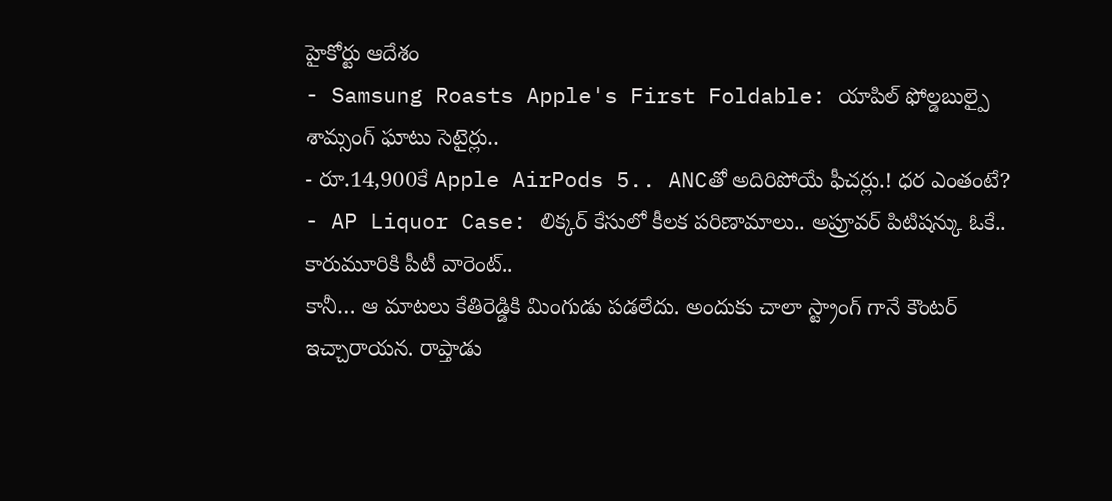హైకోర్టు ఆదేశం
- Samsung Roasts Apple's First Foldable: యాపిల్ ఫోల్డబుల్పై శామ్సంగ్ ఘాటు సెటైర్లు..
- రూ.14,900కే Apple AirPods 5.. ANCతో అదిరిపోయే ఫీచర్లు.! ధర ఎంతంటే?
- AP Liquor Case: లిక్కర్ కేసులో కీలక పరిణామాలు.. అప్రూవర్ పిటిషన్కు ఓకే.. కారుమూరికి పీటీ వారెంట్..
కానీ… ఆ మాటలు కేతిరెడ్డికి మింగుడు పడలేదు. అందుకు చాలా స్ట్రాంగ్ గానే కౌంటర్ ఇచ్చారాయన. రాప్తాడు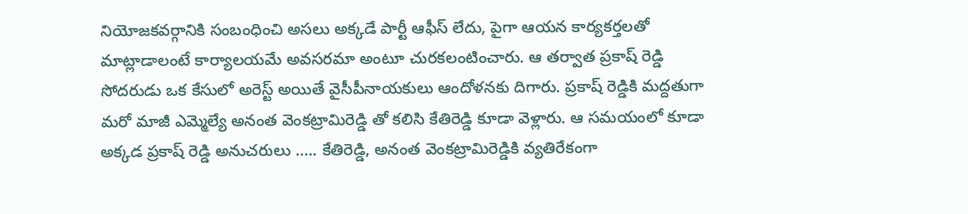నియోజకవర్గానికి సంబంధించి అసలు అక్కడే పార్టీ ఆఫీస్ లేదు, పైగా ఆయన కార్యకర్తలతో మాట్లాడాలంటే కార్యాలయమే అవసరమా అంటూ చురకలంటించారు. ఆ తర్వాత ప్రకాష్ రెడ్డి సోదరుడు ఒక కేసులో అరెస్ట్ అయితే వైసీపీనాయకులు ఆందోళనకు దిగారు. ప్రకాష్ రెడ్డికి మద్దతుగా మరో మాజీ ఎమ్మెల్యే అనంత వెంకట్రామిరెడ్డి తో కలిసి కేతిరెడ్డి కూడా వెళ్లారు. ఆ సమయంలో కూడా అక్కడ ప్రకాష్ రెడ్డి అనుచరులు ….. కేతిరెడ్డి, అనంత వెంకట్రామిరెడ్డికి వ్యతిరేకంగా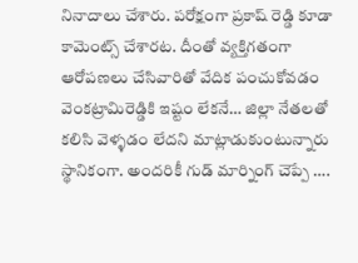నినాదాలు చేశారు. పరోక్షంగా ప్రకాష్ రెడ్డి కూడా కామెంట్స్ చేశారట. దీంతో వ్యక్తిగతంగా ఆరోపణలు చేసివారితో వేదిక పంచుకోవడం వెంకట్రామిరెడ్డికి ఇష్టం లేకనే… జిల్లా నేతలతో కలిసి వెళ్ళడం లేదని మాట్లాడుకుంటున్నారు స్థానికంగా. అందరికీ గుడ్ మార్నింగ్ చెప్పే ….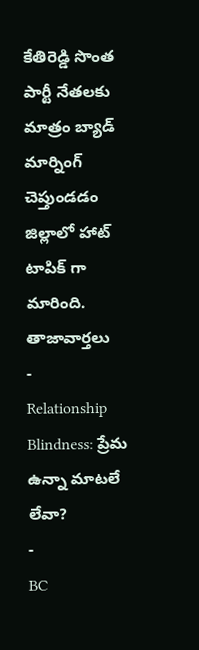కేతిరెడ్డి సొంత పార్టీ నేతలకు మాత్రం బ్యాడ్ మార్నింగ్ చెప్తుండడం జిల్లాలో హాట్ టాపిక్ గా మారింది.
తాజావార్తలు
-
Relationship Blindness: ప్రేమ ఉన్నా మాటలే లేవా?
-
BC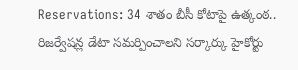Reservations: 34 శాతం బీసీ కోటాపై ఉత్కంఠ.. రిజర్వేషన్ల డేటా సమర్పించాలని సర్కార్కు హైకోర్టు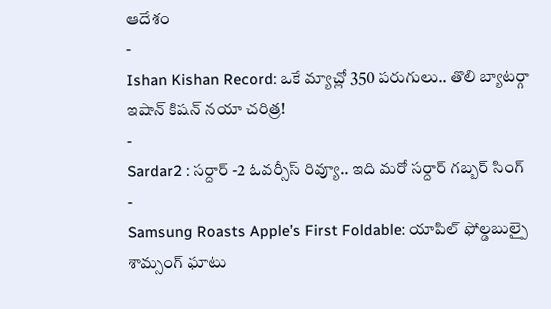ఆదేశం
-
Ishan Kishan Record: ఒకే మ్యాచ్లో 350 పరుగులు.. తొలి బ్యాటర్గా ఇషాన్ కిషన్ నయా చరిత్ర!
-
Sardar2 : సర్దార్ -2 ఓవర్సీస్ రివ్యూ.. ఇది మరో సర్దార్ గబ్బర్ సింగ్
-
Samsung Roasts Apple’s First Foldable: యాపిల్ ఫోల్డబుల్పై శామ్సంగ్ ఘాటు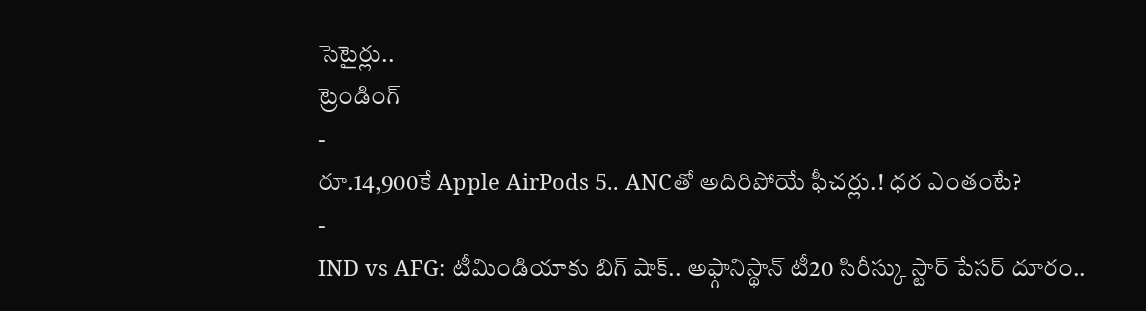సెటైర్లు..
ట్రెండింగ్
-
రూ.14,900కే Apple AirPods 5.. ANCతో అదిరిపోయే ఫీచర్లు.! ధర ఎంతంటే?
-
IND vs AFG: టీమిండియాకు బిగ్ షాక్.. అఫ్గానిస్థాన్ టీ20 సిరీస్కు స్టార్ పేసర్ దూరం..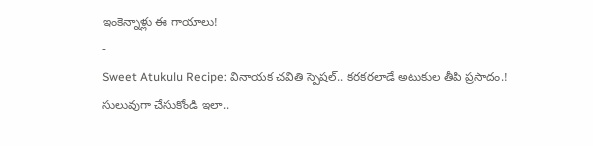ఇంకెన్నాళ్లు ఈ గాయాలు!
-
Sweet Atukulu Recipe: వినాయక చవితి స్పెషల్.. కరకరలాడే అటుకుల తీపి ప్రసాదం.! సులువుగా చేసుకోండి ఇలా..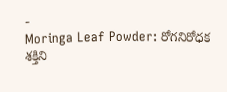-
Moringa Leaf Powder: రోగనిరోధక శక్తిని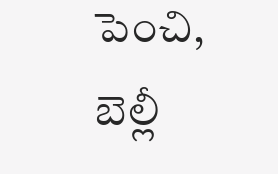పెంచి, బెల్లీ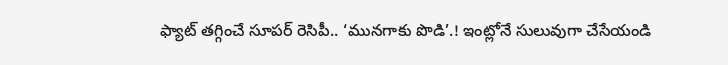ఫ్యాట్ తగ్గించే సూపర్ రెసిపీ.. ‘మునగాకు పొడి’.! ఇంట్లోనే సులువుగా చేసేయండి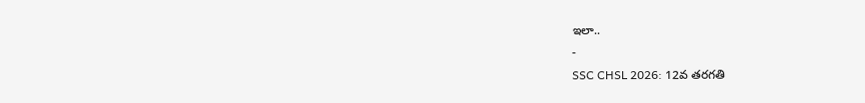ఇలా..
-
SSC CHSL 2026: 12వ తరగతి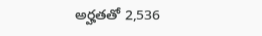అర్హతతో 2,536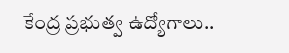కేంద్ర ప్రభుత్వ ఉద్యోగాలు..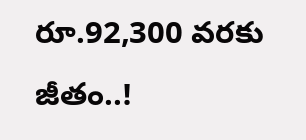రూ.92,300 వరకు జీతం..!